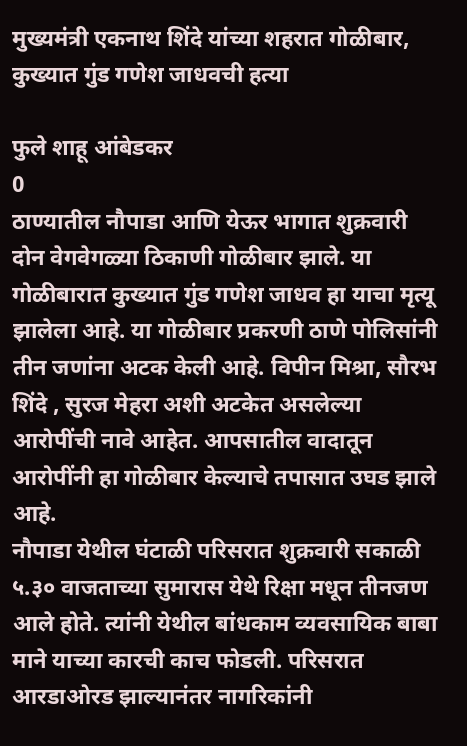मुख्यमंत्री एकनाथ शिंदे यांच्या शहरात गोळीबार, कुख्यात गुंड गणेश जाधवची हत्या

फुले शाहू आंबेडकर
0
ठाण्यातील नौपाडा आणि येऊर भागात शुक्रवारी दोन वेगवेगळ्या ठिकाणी गोळीबार झाले. या गोळीबारात कुख्यात गुंड गणेश जाधव हा याचा मृत्यू झालेला आहे. या गोळीबार प्रकरणी ठाणे पोलिसांनी तीन जणांना अटक केली आहे. विपीन मिश्रा, सौरभ शिंदे , सुरज मेहरा अशी अटकेत असलेल्या आरोपींची नावे आहेत. आपसातील वादातून आरोपींनी हा गोळीबार केल्याचे तपासात उघड झाले आहे.
नौपाडा येथील घंटाळी परिसरात शुक्रवारी सकाळी ५.३० वाजताच्या सुमारास येथे रिक्षा मधून तीनजण आले होते. त्यांनी येथील बांधकाम व्यवसायिक बाबा माने याच्या कारची काच फोडली. परिसरात आरडाओरड झाल्यानंतर नागरिकांनी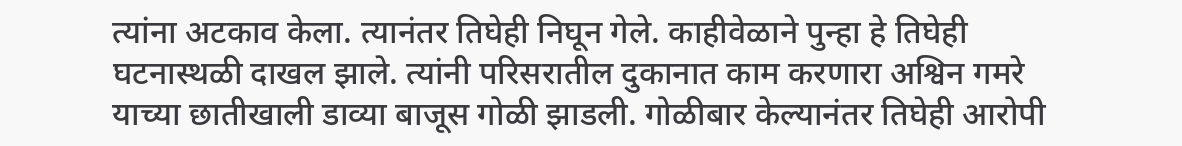त्यांना अटकाव केला. त्यानंतर तिघेही निघून गेले. काहीवेळाने पुन्हा हे तिघेही घटनास्थळी दाखल झाले. त्यांनी परिसरातील दुकानात काम करणारा अश्विन गमरे याच्या छातीखाली डाव्या बाजूस गोळी झाडली. गोळीबार केल्यानंतर तिघेही आरोपी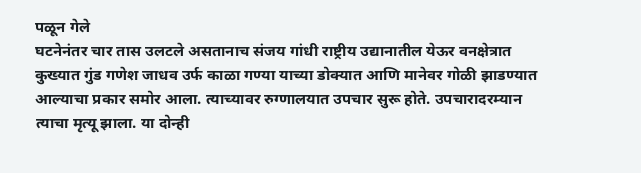पळून गेले
घटनेनंतर चार तास उलटले असतानाच संजय गांधी राष्ट्रीय उद्यानातील येऊर वनक्षेत्रात कुख्यात गुंड गणेश जाधव उर्फ काळा गण्या याच्या डोक्यात आणि मानेवर गोळी झाडण्यात आल्याचा प्रकार समोर आला. त्याच्यावर रुग्णालयात उपचार सुरू होते. उपचारादरम्यान त्याचा मृत्यू झाला. या दोन्ही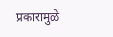प्रकारामुळे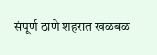संपूर्ण ठाणे शहरात खळबळ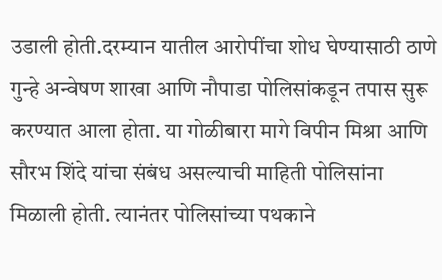उडाली होती.दरम्यान यातील आरोपींचा शोध घेण्यासाठी ठाणे गुन्हे अन्वेषण शाखा आणि नौपाडा पोलिसांकडून तपास सुरू करण्यात आला होता. या गोळीबारा मागे विपीन मिश्रा आणि सौरभ शिंदे यांचा संबंध असल्याची माहिती पोलिसांना मिळाली होती. त्यानंतर पोलिसांच्या पथकाने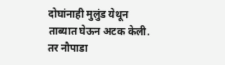दोघांनाही मुलुंड येथून ताब्यात घेऊन अटक केली. तर नौपाडा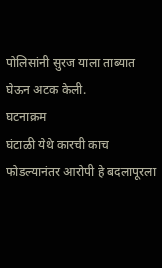पोलिसांनी सुरज याला ताब्यात घेऊन अटक केली.
घटनाक्रम
घंटाळी येथे कारची काच फोडल्यानंतर आरोपी हे बदलापूरला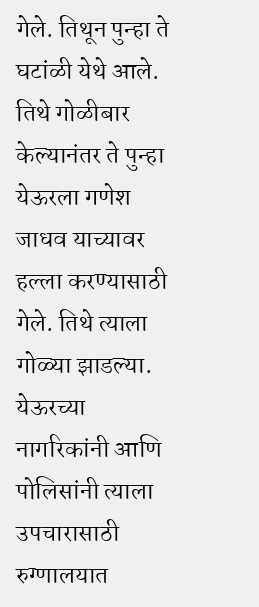गेले. तिथून पुन्हा ते घटांळी येथे आले. तिथे गोळीबार केल्यानंतर ते पुन्हा येऊरला गणेश जाधव याच्यावर हल्ला करण्यासाठी गेले. तिथे त्याला गोळ्या झाडल्या. येऊरच्या नागरिकांनी आणि पोलिसांनी त्याला उपचारासाठी रुग्णालयात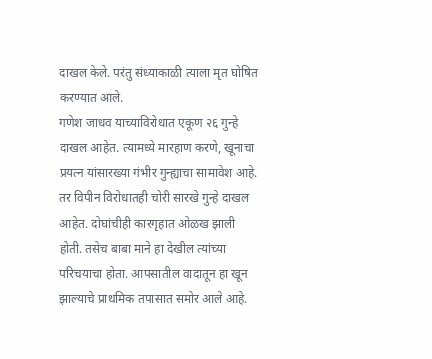दाखल केले. परंतु संध्याकाळी त्याला मृत घोषित करण्यात आले.
गणेश जाधव याच्याविरोधात एकूण २६ गुन्हे दाखल आहेत. त्यामध्ये मारहाण करणे, खूनाचा प्रयत्न यांसारख्या गंभीर गुन्ह्याचा सामावेश आहे. तर विपीन विरोधातही चोरी सारखे गुन्हे दाखल आहेत. दोघांचीही कारगृहात ओळख झाली होती. तसेच बाबा माने हा देखील त्यांच्या परिचयाचा होता. आपसातील वादातून हा खून झाल्याचे प्राथमिक तपासात समोर आले आहे.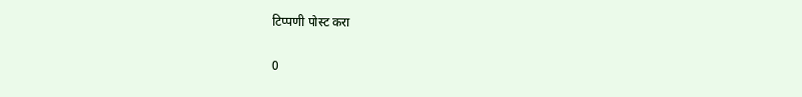टिप्पणी पोस्ट करा

0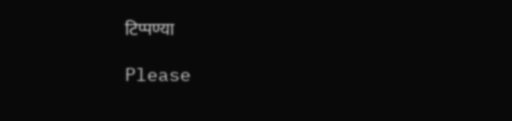टिप्पण्या

Please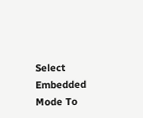Select Embedded Mode To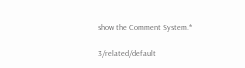show the Comment System.*

3/related/default